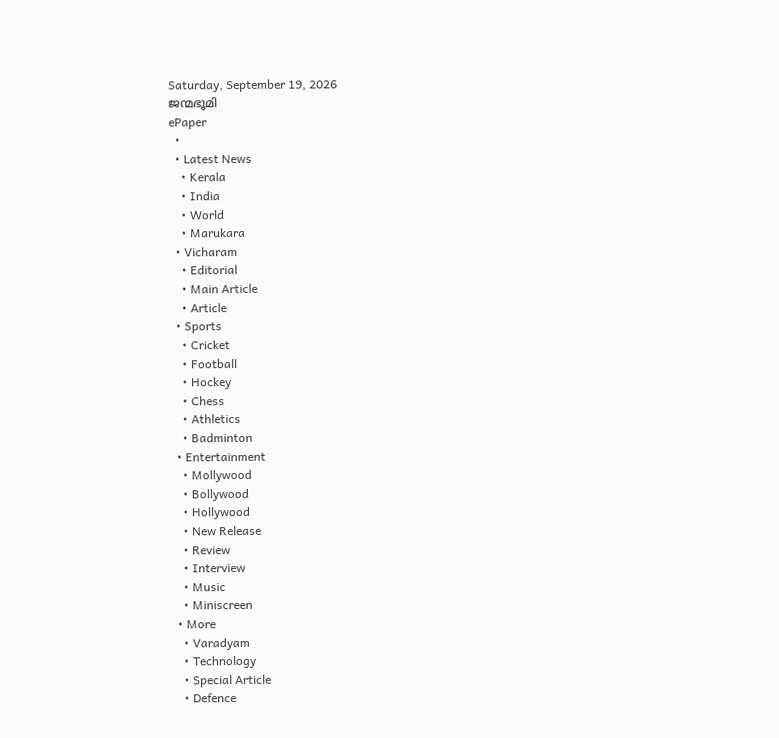Saturday, September 19, 2026
ജന്മഭൂമി
ePaper
  •
  • Latest News
    • Kerala
    • India
    • World
    • Marukara
  • Vicharam
    • Editorial
    • Main Article
    • Article
  • Sports
    • Cricket
    • Football
    • Hockey
    • Chess
    • Athletics
    • Badminton
  • Entertainment
    • Mollywood
    • Bollywood
    • Hollywood
    • New Release
    • Review
    • Interview
    • Music
    • Miniscreen
  • More
    • Varadyam
    • Technology
    • Special Article
    • Defence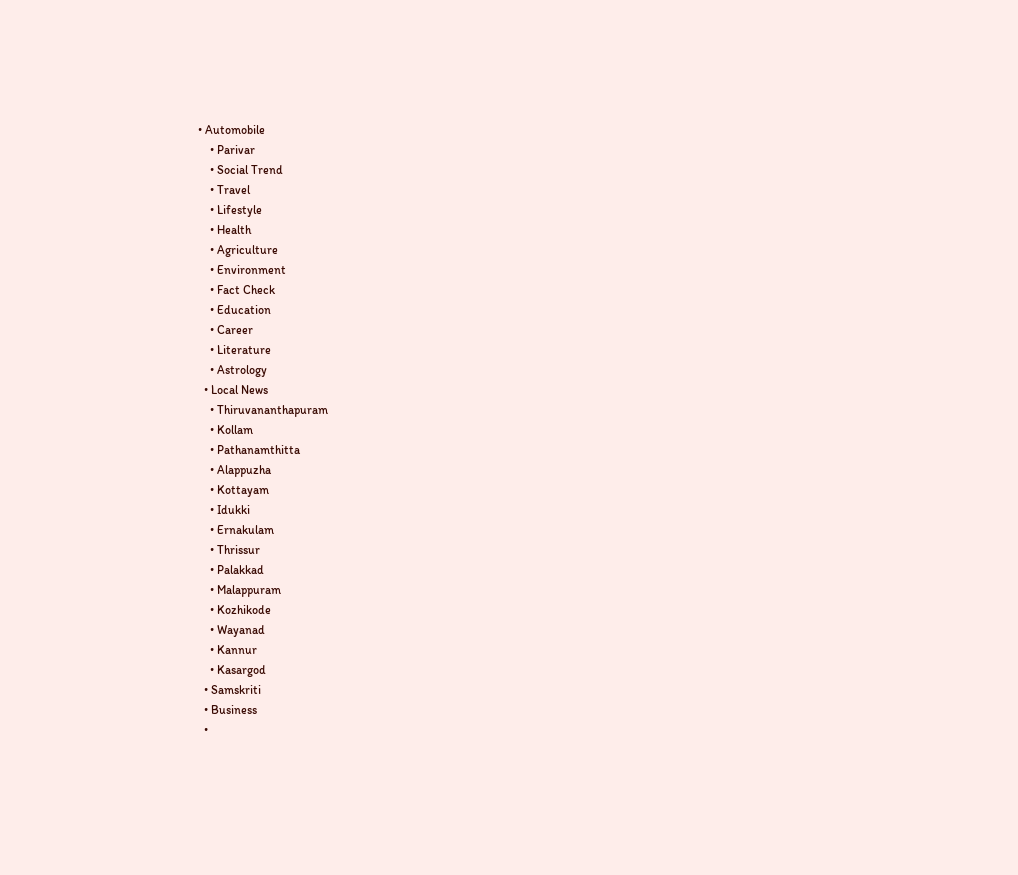• Automobile
    • Parivar
    • Social Trend
    • Travel
    • Lifestyle
    • Health
    • Agriculture
    • Environment
    • Fact Check
    • Education
    • Career
    • Literature
    • Astrology
  • Local News
    • Thiruvananthapuram
    • Kollam
    • Pathanamthitta
    • Alappuzha
    • Kottayam
    • Idukki
    • Ernakulam
    • Thrissur
    • Palakkad
    • Malappuram
    • Kozhikode
    • Wayanad
    • Kannur
    • Kasargod
  • Samskriti
  • Business
  •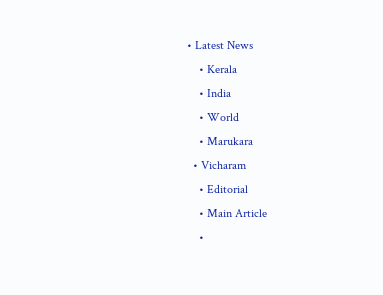• Latest News
    • Kerala
    • India
    • World
    • Marukara
  • Vicharam
    • Editorial
    • Main Article
    •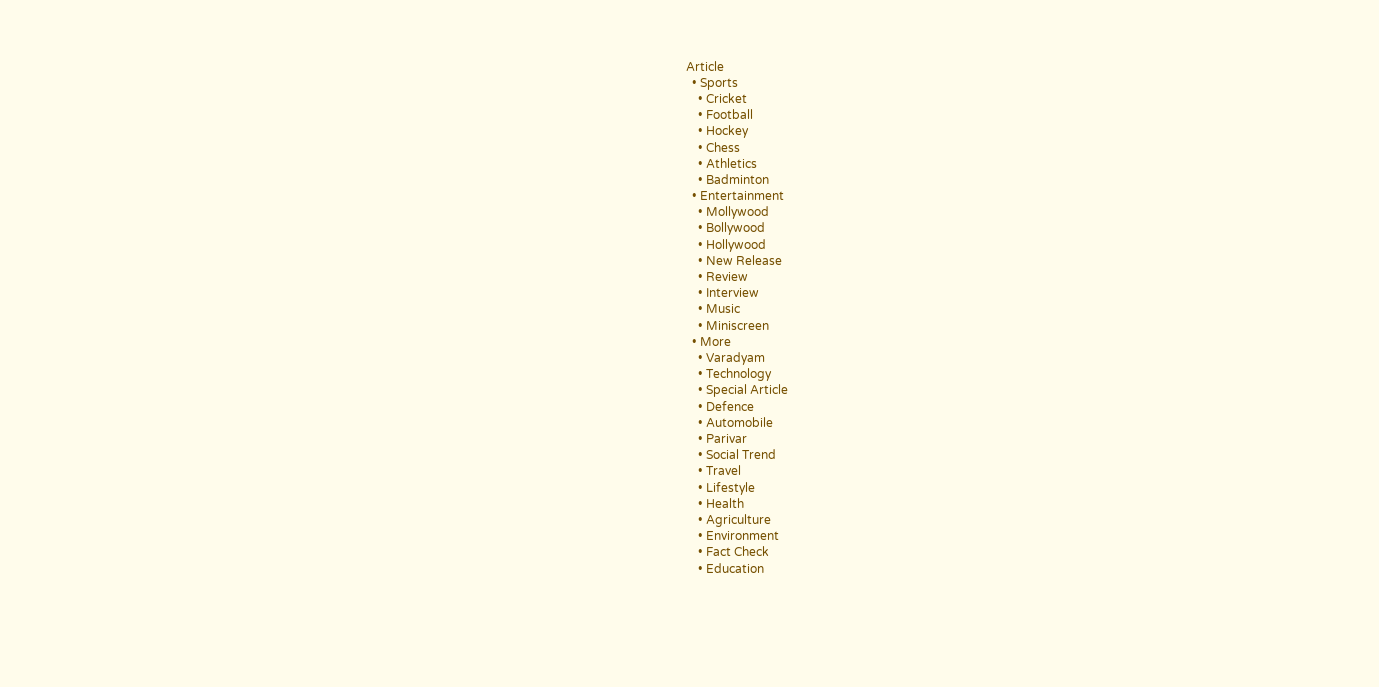Article
  • Sports
    • Cricket
    • Football
    • Hockey
    • Chess
    • Athletics
    • Badminton
  • Entertainment
    • Mollywood
    • Bollywood
    • Hollywood
    • New Release
    • Review
    • Interview
    • Music
    • Miniscreen
  • More
    • Varadyam
    • Technology
    • Special Article
    • Defence
    • Automobile
    • Parivar
    • Social Trend
    • Travel
    • Lifestyle
    • Health
    • Agriculture
    • Environment
    • Fact Check
    • Education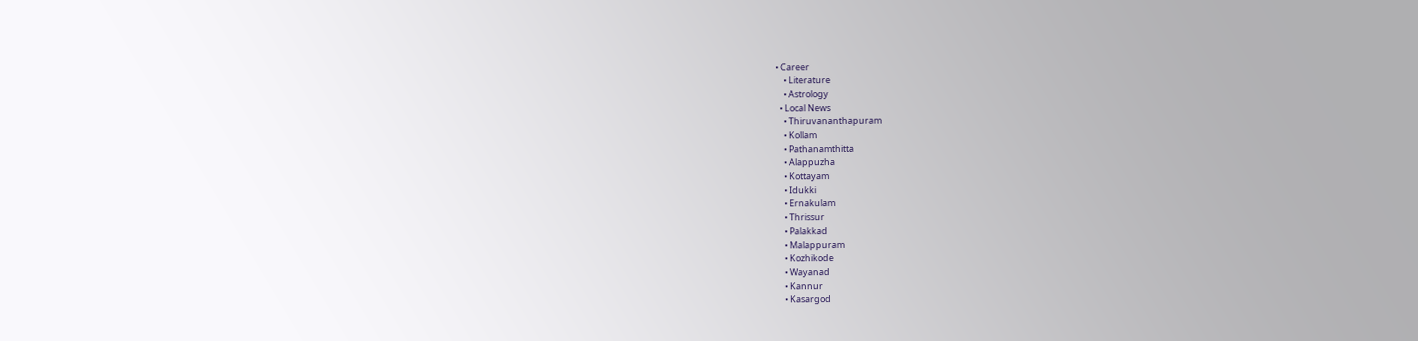• Career
    • Literature
    • Astrology
  • Local News
    • Thiruvananthapuram
    • Kollam
    • Pathanamthitta
    • Alappuzha
    • Kottayam
    • Idukki
    • Ernakulam
    • Thrissur
    • Palakkad
    • Malappuram
    • Kozhikode
    • Wayanad
    • Kannur
    • Kasargod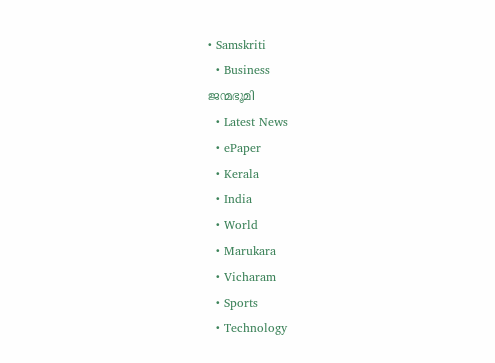• Samskriti
  • Business
ജന്മഭൂമി
  • Latest News
  • ePaper
  • Kerala
  • India
  • World
  • Marukara
  • Vicharam
  • Sports
  • Technology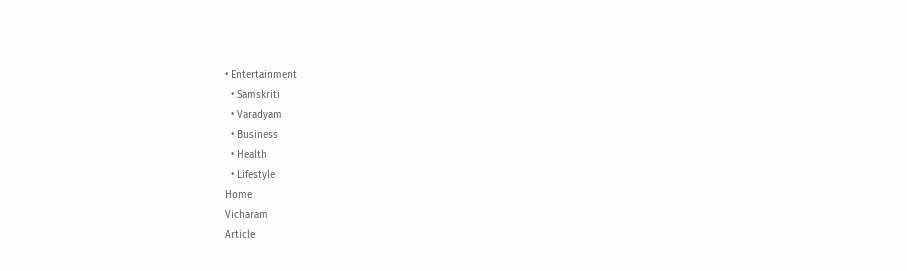• Entertainment
  • Samskriti
  • Varadyam
  • Business
  • Health
  • Lifestyle
Home
Vicharam
Article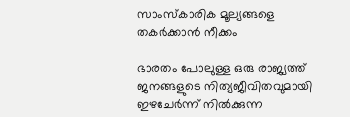സാംസ്‌കാരിക മൂല്യങ്ങളെ തകര്‍ക്കാന്‍ നീക്കം

ഭാരതം പോലുള്ള ഒരു രാജ്യത്ത് ജനങ്ങളുടെ നിത്യജീവിതവുമായി ഇഴചേര്‍ന്ന് നില്‍ക്കുന്ന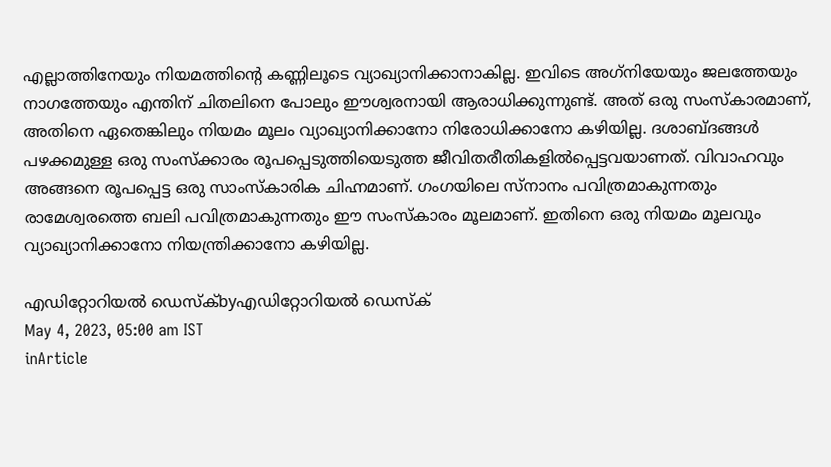എല്ലാത്തിനേയും നിയമത്തിന്റെ കണ്ണിലൂടെ വ്യാഖ്യാനിക്കാനാകില്ല. ഇവിടെ അഗ്‌നിയേയും ജലത്തേയും നാഗത്തേയും എന്തിന് ചിതലിനെ പോലും ഈശ്വരനായി ആരാധിക്കുന്നുണ്ട്. അത് ഒരു സംസ്‌കാരമാണ്, അതിനെ ഏതെങ്കിലും നിയമം മൂലം വ്യാഖ്യാനിക്കാനോ നിരോധിക്കാനോ കഴിയില്ല. ദശാബ്ദങ്ങള്‍ പഴക്കമുള്ള ഒരു സംസ്‌ക്കാരം രൂപപ്പെടുത്തിയെടുത്ത ജീവിതരീതികളില്‍പ്പെട്ടവയാണത്. വിവാഹവും അങ്ങനെ രൂപപ്പെട്ട ഒരു സാംസ്‌കാരിക ചിഹ്നമാണ്. ഗംഗയിലെ സ്‌നാനം പവിത്രമാകുന്നതും രാമേശ്വരത്തെ ബലി പവിത്രമാകുന്നതും ഈ സംസ്‌കാരം മൂലമാണ്. ഇതിനെ ഒരു നിയമം മൂലവും വ്യാഖ്യാനിക്കാനോ നിയന്ത്രിക്കാനോ കഴിയില്ല.

എഡിറ്റോറിയൽ ഡെസ്ക്byഎഡിറ്റോറിയൽ ഡെസ്ക്
May 4, 2023, 05:00 am IST
inArticle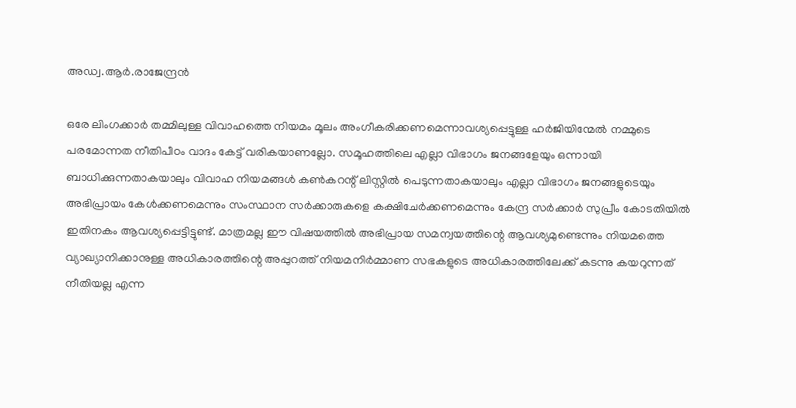അഡ്വ.ആര്‍.രാജേന്ദ്രന്‍

ഒരേ ലിംഗക്കാര്‍ തമ്മിലുള്ള വിവാഹത്തെ നിയമം മൂലം അംഗീകരിക്കണമെന്നാവശ്യപ്പെട്ടുള്ള ഹര്‍ജിയിന്മേല്‍ നമ്മുടെ പരമോന്നത നീതിപീഠം വാദം കേട്ട് വരികയാണല്ലോ. സമൂഹത്തിലെ എല്ലാ വിഭാഗം ജനങ്ങളേയും ഒന്നായി ബാധിക്കുന്നതാകയാലും വിവാഹ നിയമങ്ങള്‍ കണ്‍കറന്റ് ലിസ്റ്റില്‍ പെടുന്നതാകയാലും എല്ലാ വിഭാഗം ജനങ്ങളുടെയും അഭിപ്രായം കേള്‍ക്കണമെന്നും സംസ്ഥാന സര്‍ക്കാരുകളെ കക്ഷിചേര്‍ക്കണമെന്നും കേന്ദ്ര സര്‍ക്കാര്‍ സുപ്രീം കോടതിയില്‍ ഇതിനകം ആവശ്യപ്പെട്ടിട്ടുണ്ട്. മാത്രമല്ല ഈ വിഷയത്തില്‍ അഭിപ്രായ സമന്വയത്തിന്റെ ആവശ്യമുണ്ടെന്നും നിയമത്തെ വ്യാഖ്യാനിക്കാനുള്ള അധികാരത്തിന്റെ അപ്പുറത്ത് നിയമനിര്‍മ്മാണ സഭകളുടെ അധികാരത്തിലേക്ക് കടന്നു കയറുന്നത് നീതിയല്ല എന്ന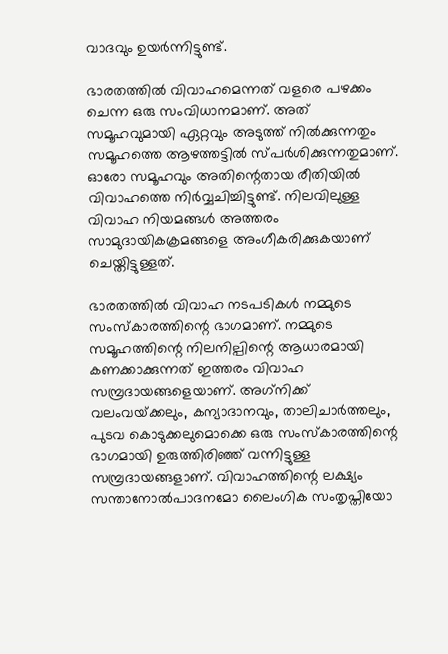വാദവും ഉയര്‍ന്നിട്ടുണ്ട്.

ഭാരതത്തില്‍ വിവാഹമെന്നത് വളരെ പഴക്കം ചെന്ന ഒരു സംവിധാനമാണ്. അത് സമൂഹവുമായി ഏറ്റവും അടുത്ത് നില്‍ക്കുന്നതും സമൂഹത്തെ ആഴത്തട്ടില്‍ സ്പര്‍ശിക്കുന്നതുമാണ്. ഓരോ സമൂഹവും അതിന്റെതായ രീതിയില്‍ വിവാഹത്തെ നിര്‍വ്വചിച്ചിട്ടുണ്ട്. നിലവിലുള്ള വിവാഹ നിയമങ്ങള്‍ അത്തരം സാമുദായികക്രമങ്ങളെ അംഗീകരിക്കുകയാണ് ചെയ്തിട്ടുള്ളത്.

ഭാരതത്തില്‍ വിവാഹ നടപടികള്‍ നമ്മുടെ സംസ്‌കാരത്തിന്റെ ഭാഗമാണ്. നമ്മുടെ സമൂഹത്തിന്റെ നിലനില്പിന്റെ ആധാരമായി കണക്കാക്കുന്നത് ഇത്തരം വിവാഹ സമ്പ്രദായങ്ങളെയാണ്. അഗ്‌നിക്ക് വലംവയ്‌ക്കലും, കന്യാദാനവും, താലിചാര്‍ത്തലും, പുടവ കൊടുക്കലുമൊക്കെ ഒരു സംസ്‌കാരത്തിന്റെ ഭാഗമായി ഉരുത്തിരിഞ്ഞ് വന്നിട്ടുള്ള സമ്പ്രദായങ്ങളാണ്. വിവാഹത്തിന്റെ ലക്ഷ്യം സന്താനോല്‍പാദനമോ ലൈംഗിക സംതൃപ്തിയോ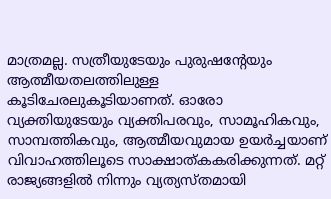മാത്രമല്ല. സത്രീയുടേയും പുരുഷന്റേയും ആത്മീയതലത്തിലുള്ള കൂടിചേരലുകൂടിയാണത്. ഓരോ വ്യക്തിയുടേയും വ്യക്തിപരവും, സാമൂഹികവും, സാമ്പത്തികവും, ആത്മീയവുമായ ഉയര്‍ച്ചയാണ് വിവാഹത്തിലൂടെ സാക്ഷാത്കകരിക്കുന്നത്. മറ്റ് രാജ്യങ്ങളില്‍ നിന്നും വ്യത്യസ്തമായി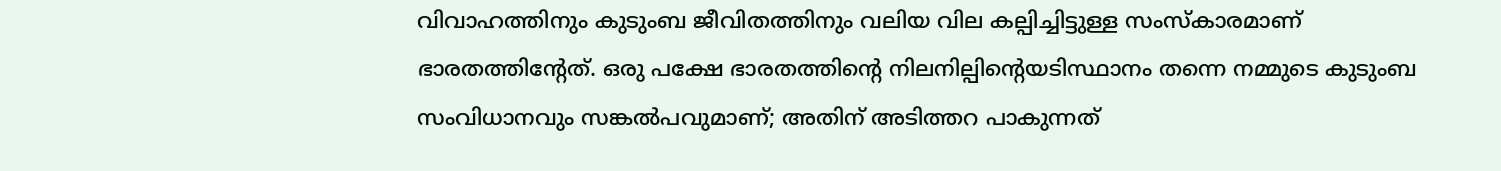വിവാഹത്തിനും കുടുംബ ജീവിതത്തിനും വലിയ വില കല്പിച്ചിട്ടുള്ള സംസ്‌കാരമാണ് ഭാരതത്തിന്റേത്. ഒരു പക്ഷേ ഭാരതത്തിന്റെ നിലനില്പിന്റെയടിസ്ഥാനം തന്നെ നമ്മുടെ കുടുംബ സംവിധാനവും സങ്കല്‍പവുമാണ്; അതിന് അടിത്തറ പാകുന്നത്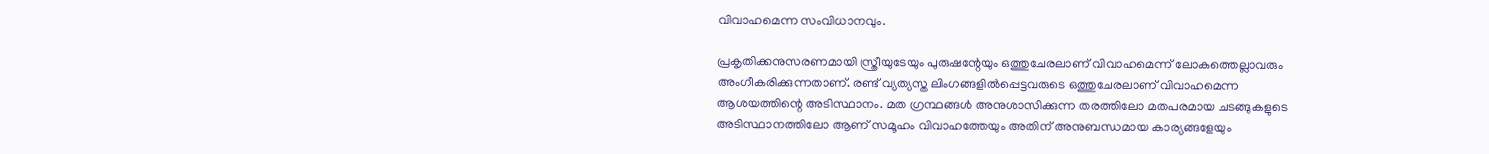വിവാഹമെന്ന സംവിധാനവും.

പ്രകൃതിക്കനുസരണമായി സ്ത്രീയുടേയും പുരുഷന്റേയും ഒത്തുചേരലാണ് വിവാഹമെന്ന് ലോകത്തെല്ലാവരും അംഗീകരിക്കുന്നതാണ്. രണ്ട് വ്യത്യസ്ത ലിംഗങ്ങളില്‍പ്പെട്ടവരുടെ ഒത്തുചേരലാണ് വിവാഹമെന്ന ആശയത്തിന്റെ അടിസ്ഥാനം. മത ഗ്രന്ഥങ്ങള്‍ അനുശാസിക്കുന്ന തരത്തിലോ മതപരമായ ചടങ്ങുകളുടെ അടിസ്ഥാനത്തിലോ ആണ് സമൂഹം വിവാഹത്തേയും അതിന് അനുബന്ധമായ കാര്യങ്ങളേയും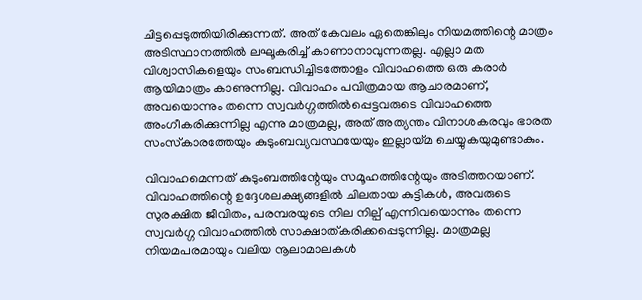ചിട്ടപ്പെടുത്തിയിരിക്കുന്നത്. അത് കേവലം ഏതെങ്കിലും നിയമത്തിന്റെ മാത്രം അടിസ്ഥാനത്തില്‍ ലഘൂകരിച്ച് കാണാനാവുന്നതല്ല. എല്ലാ മത വിശ്വാസികളെയും സംബന്ധിച്ചിടത്തോളം വിവാഹത്തെ ഒരു കരാര്‍ ആയിമാത്രം കാണുന്നില്ല. വിവാഹം പവിത്രമായ ആചാരമാണ്, അവയൊന്നും തന്നെ സ്വവര്‍ഗ്ഗത്തില്‍പ്പെട്ടവരുടെ വിവാഹത്തെ അംഗീകരിക്കുന്നില്ല എന്നു മാത്രമല്ല, അത് അത്യന്തം വിനാശകരവും ഭാരത സംസ്‌കാരത്തേയും കുടുംബവ്യവസ്ഥയേയും ഇല്ലായ്‌മ ചെയ്യുകയുമുണ്ടാകും.

വിവാഹമെന്നത് കുടുംബത്തിന്റേയും സമൂഹത്തിന്റേയും അടിത്തറയാണ്. വിവാഹത്തിന്റെ ഉദ്ദേശലക്ഷ്യങ്ങളില്‍ ചിലതായ കുട്ടികള്‍, അവരുടെ സുരക്ഷിത ജീവിതം, പരമ്പരയുടെ നില നില്പ് എന്നിവയൊന്നും തന്നെ സ്വവര്‍ഗ്ഗ വിവാഹത്തില്‍ സാക്ഷാത്കരിക്കപ്പെടുന്നില്ല. മാത്രമല്ല നിയമപരമായും വലിയ നൂലാമാലകള്‍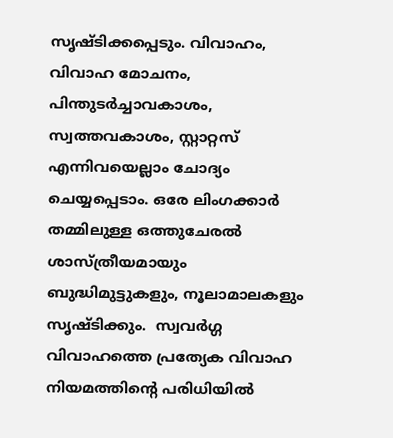സൃഷ്ടിക്കപ്പെടും. വിവാഹം, വിവാഹ മോചനം, പിന്തുടര്‍ച്ചാവകാശം, സ്വത്തവകാശം, സ്റ്റാറ്റസ് എന്നിവയെല്ലാം ചോദ്യം ചെയ്യപ്പെടാം. ഒരേ ലിംഗക്കാര്‍ തമ്മിലുള്ള ഒത്തുചേരല്‍ ശാസ്ത്രീയമായും ബുദ്ധിമുട്ടുകളും, നൂലാമാലകളും സൃഷ്ടിക്കും.  സ്വവര്‍ഗ്ഗ വിവാഹത്തെ പ്രത്യേക വിവാഹ നിയമത്തിന്റെ പരിധിയില്‍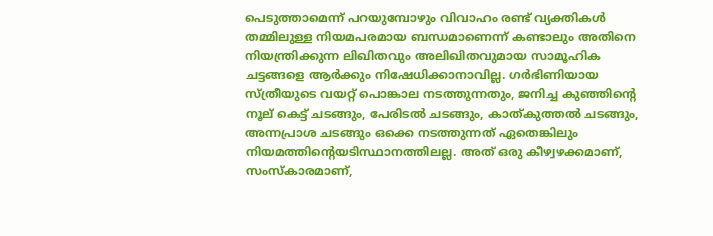പെടുത്താമെന്ന് പറയുമ്പോഴും വിവാഹം രണ്ട് വ്യക്തികള്‍ തമ്മിലുള്ള നിയമപരമായ ബന്ധമാണെന്ന് കണ്ടാലും അതിനെ നിയന്ത്രിക്കുന്ന ലിഖിതവും അലിഖിതവുമായ സാമൂഹിക ചട്ടങ്ങളെ ആര്‍ക്കും നിഷേധിക്കാനാവില്ല. ഗര്‍ഭിണിയായ സ്ത്രീയുടെ വയറ്റ് പൊങ്കാല നടത്തുന്നതും, ജനിച്ച കുഞ്ഞിന്റെ നൂല് കെട്ട് ചടങ്ങും, പേരിടല്‍ ചടങ്ങും, കാത്കുത്തല്‍ ചടങ്ങും, അന്നപ്രാശ ചടങ്ങും ഒക്കെ നടത്തുന്നത് ഏതെങ്കിലും നിയമത്തിന്റെയടിസ്ഥാനത്തിലല്ല. അത് ഒരു കീഴ്വഴക്കമാണ്, സംസ്‌കാരമാണ്,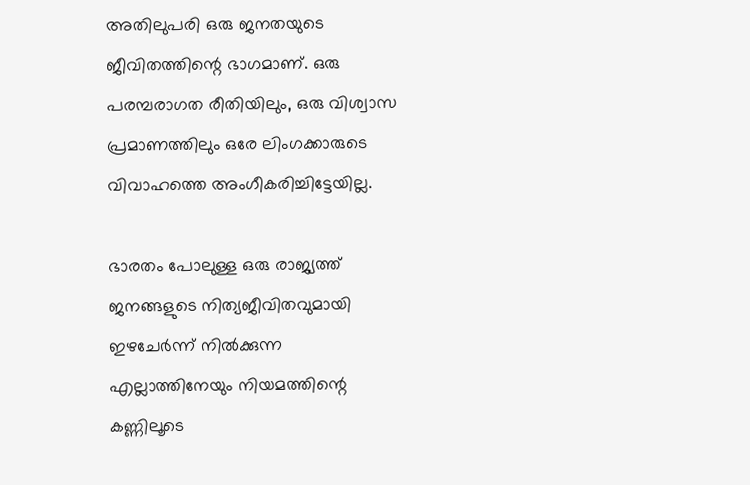അതിലുപരി ഒരു ജനതയുടെ ജീവിതത്തിന്റെ ഭാഗമാണ്. ഒരു പരമ്പരാഗത രീതിയിലും, ഒരു വിശ്വാസ പ്രമാണത്തിലും ഒരേ ലിംഗക്കാരുടെ വിവാഹത്തെ അംഗീകരിച്ചിട്ടേയില്ല.

ഭാരതം പോലുള്ള ഒരു രാജ്യത്ത് ജനങ്ങളുടെ നിത്യജീവിതവുമായി ഇഴചേര്‍ന്ന് നില്‍ക്കുന്ന എല്ലാത്തിനേയും നിയമത്തിന്റെ കണ്ണിലൂടെ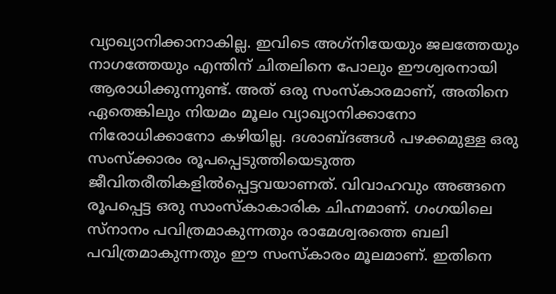വ്യാഖ്യാനിക്കാനാകില്ല. ഇവിടെ അഗ്‌നിയേയും ജലത്തേയും നാഗത്തേയും എന്തിന് ചിതലിനെ പോലും ഈശ്വരനായി ആരാധിക്കുന്നുണ്ട്. അത് ഒരു സംസ്‌കാരമാണ്, അതിനെ ഏതെങ്കിലും നിയമം മൂലം വ്യാഖ്യാനിക്കാനോ നിരോധിക്കാനോ കഴിയില്ല. ദശാബ്ദങ്ങള്‍ പഴക്കമുള്ള ഒരു സംസ്‌ക്കാരം രൂപപ്പെടുത്തിയെടുത്ത ജീവിതരീതികളില്‍പ്പെട്ടവയാണത്. വിവാഹവും അങ്ങനെ രൂപപ്പെട്ട ഒരു സാംസ്‌കാകാരിക ചിഹ്നമാണ്. ഗംഗയിലെ സ്‌നാനം പവിത്രമാകുന്നതും രാമേശ്വരത്തെ ബലി പവിത്രമാകുന്നതും ഈ സംസ്‌കാരം മൂലമാണ്. ഇതിനെ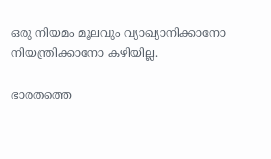ഒരു നിയമം മൂലവും വ്യാഖ്യാനിക്കാനോ നിയന്ത്രിക്കാനോ കഴിയില്ല.

ഭാരതത്തെ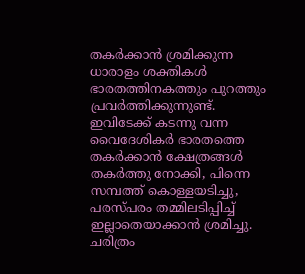തകര്‍ക്കാന്‍ ശ്രമിക്കുന്ന ധാരാളം ശക്തികള്‍ ഭാരതത്തിനകത്തും പുറത്തും പ്രവര്‍ത്തിക്കുന്നുണ്ട്. ഇവിടേക്ക് കടന്നു വന്ന വൈദേശികര്‍ ഭാരതത്തെ തകര്‍ക്കാന്‍ ക്ഷേത്രങ്ങള്‍ തകര്‍ത്തു നോക്കി, പിന്നെ സമ്പത്ത് കൊള്ളയടിച്ചു, പരസ്പരം തമ്മിലടിപ്പിച്ച് ഇല്ലാതെയാക്കാന്‍ ശ്രമിച്ചു. ചരിത്രം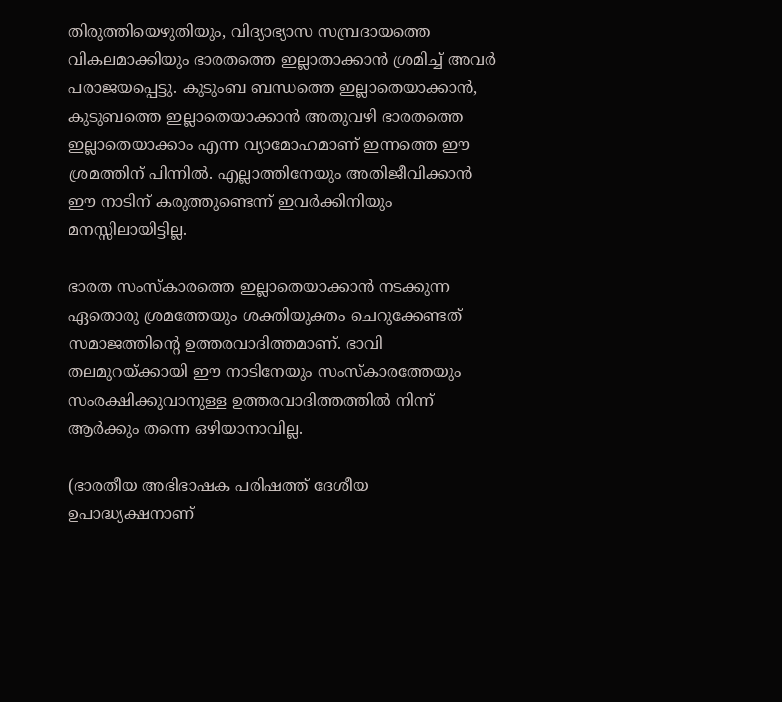തിരുത്തിയെഴുതിയും, വിദ്യാഭ്യാസ സമ്പ്രദായത്തെ വികലമാക്കിയും ഭാരതത്തെ ഇല്ലാതാക്കാന്‍ ശ്രമിച്ച് അവര്‍ പരാജയപ്പെട്ടു. കുടുംബ ബന്ധത്തെ ഇല്ലാതെയാക്കാന്‍, കുടുബത്തെ ഇല്ലാതെയാക്കാന്‍ അതുവഴി ഭാരതത്തെ ഇല്ലാതെയാക്കാം എന്ന വ്യാമോഹമാണ് ഇന്നത്തെ ഈ ശ്രമത്തിന് പിന്നില്‍. എല്ലാത്തിനേയും അതിജീവിക്കാന്‍ ഈ നാടിന് കരുത്തുണ്ടെന്ന് ഇവര്‍ക്കിനിയും മനസ്സിലായിട്ടില്ല.

ഭാരത സംസ്‌കാരത്തെ ഇല്ലാതെയാക്കാന്‍ നടക്കുന്ന ഏതൊരു ശ്രമത്തേയും ശക്തിയുക്തം ചെറുക്കേണ്ടത് സമാജത്തിന്റെ ഉത്തരവാദിത്തമാണ്. ഭാവി തലമുറയ്‌ക്കായി ഈ നാടിനേയും സംസ്‌കാരത്തേയും സംരക്ഷിക്കുവാനുള്ള ഉത്തരവാദിത്തത്തില്‍ നിന്ന് ആര്‍ക്കും തന്നെ ഒഴിയാനാവില്ല.

(ഭാരതീയ അഭിഭാഷക പരിഷത്ത് ദേശീയ ഉപാദ്ധ്യക്ഷനാണ്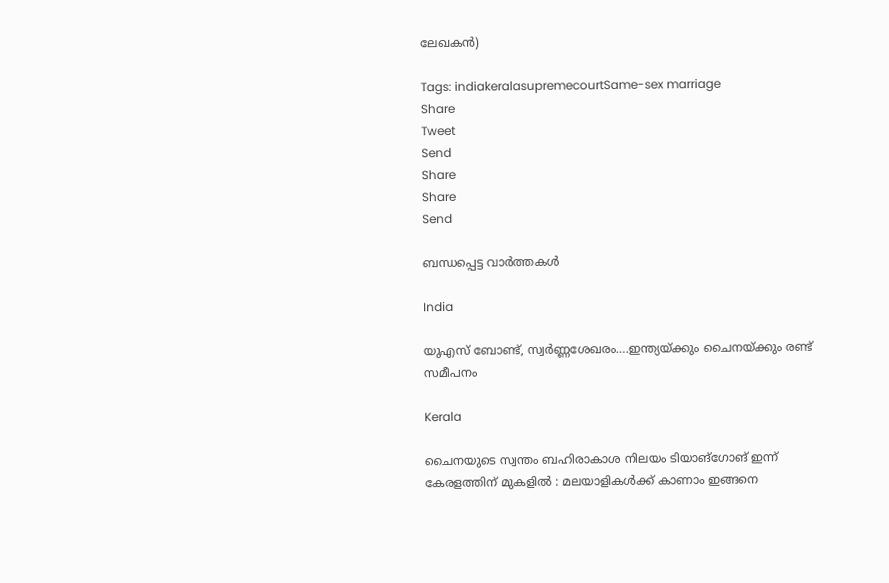ലേഖകന്‍)

Tags: indiakeralasupremecourtSame-sex marriage
Share
Tweet
Send
Share
Share
Send

ബന്ധപ്പെട്ട വാര്‍ത്തകള്‍

India

യുഎസ് ബോണ്ട്, സ്വര്‍ണ്ണശേഖരം….ഇന്ത്യയ്‌ക്കും ചൈനയ്‌ക്കും രണ്ട് സമീപനം

Kerala

ചൈനയുടെ സ്വന്തം ബഹിരാകാശ നിലയം ടിയാങ്ഗോങ് ഇന്ന് കേരളത്തിന് മുകളിൽ : മലയാളികൾക്ക് കാണാം ഇങ്ങനെ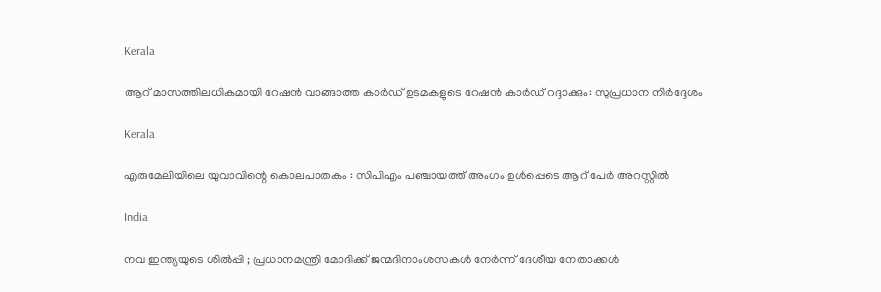Kerala

ആറ് മാസത്തിലധികമായി റേഷന്‍ വാങ്ങാത്ത കാര്‍ഡ് ഉടമകളുടെ റേഷൻ കാർഡ് റദ്ദാക്കും: സുപ്രധാന നിർദ്ദേശം

Kerala

എരുമേലിയിലെ യുവാവിന്റെ കൊലപാതകം : സിപിഎം പഞ്ചായത്ത് അംഗം ഉള്‍പ്പെടെ ആറ് പേര്‍ അറസ്റ്റില്‍

India

നവ ഇന്ത്യയുടെ ശിൽപ്പി ; പ്രധാനമന്ത്രി മോദിക്ക് ജന്മദിനാംശസകൾ നേർന്ന് ദേശീയ നേതാക്കൾ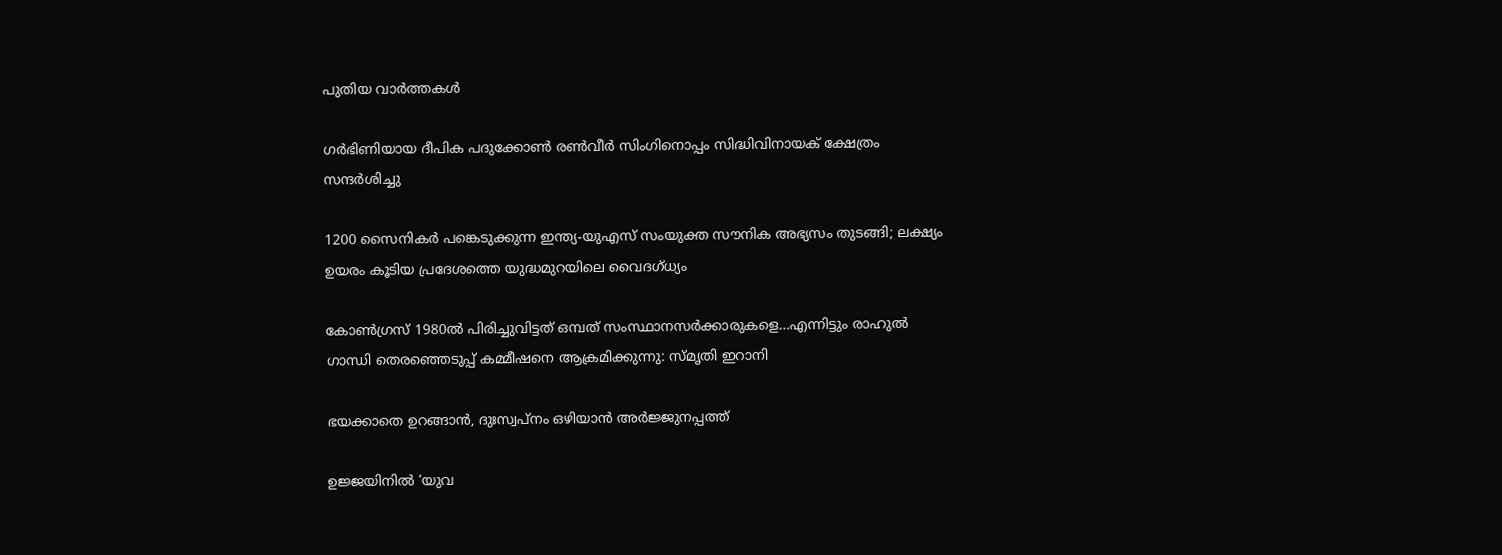പുതിയ വാര്‍ത്തകള്‍

ഗര്‍ഭിണിയായ ദീപിക പദുക്കോണ്‍ രണ്‍വീര്‍ സിംഗിനൊപ്പം സിദ്ധിവിനായക് ക്ഷേത്രം സന്ദര്‍ശിച്ചു

1200 സൈനികര്‍ പങ്കെടുക്കുന്ന ഇന്ത്യ-യുഎസ് സംയുക്ത സൗനിക അഭ്യസം തുടങ്ങി; ലക്ഷ്യം ഉയരം കൂടിയ പ്രദേശത്തെ യുദ്ധമുറയിലെ‍ വൈദഗ്ധ്യം

കോണ്‍ഗ്രസ് 1980ല്‍ പിരിച്ചുവിട്ടത് ഒമ്പത് സംസ്ഥാനസര്‍ക്കാരുകളെ…എന്നിട്ടും രാഹുല്‍ ഗാന്ധി തെരഞ്ഞെടുപ്പ് കമ്മീഷനെ ആക്രമിക്കുന്നു: സ്മൃതി ഇറാനി

ഭയക്കാതെ ഉറങ്ങാൻ, ദുഃസ്വപ്നം ഒഴിയാൻ അർജ്ജുനപ്പത്ത്

ഉജ്ജയിനിൽ ‘യുവ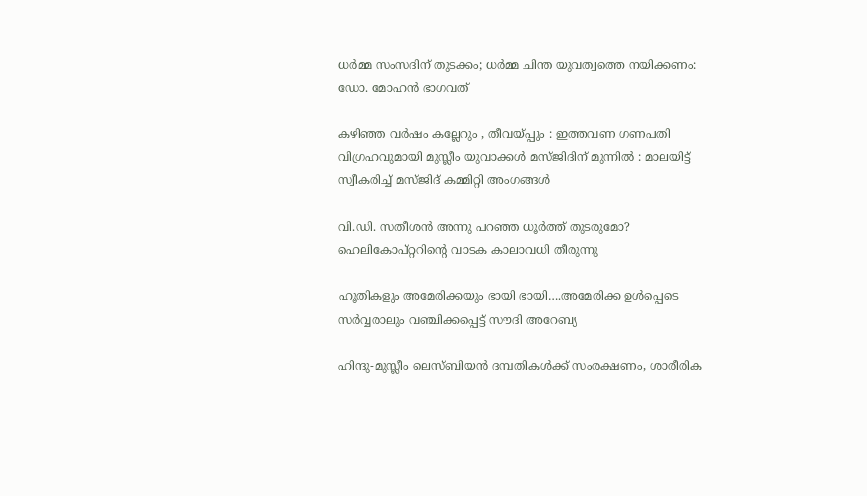ധർമ്മ സംസദിന് തുടക്കം; ധർമ്മ ചിന്ത യുവത്വത്തെ നയിക്കണം: ഡോ. മോഹൻ ഭാഗവത്

കഴിഞ്ഞ വർഷം കല്ലേറും , തീവയ്‌പ്പും : ഇത്തവണ ഗണപതി വിഗ്രഹവുമായി മുസ്ലീം യുവാക്കൾ മസ്ജിദിന് മുന്നിൽ : മാലയിട്ട് സ്വീകരിച്ച് മസ്ജിദ് കമ്മിറ്റി അംഗങ്ങൾ

വി.ഡി. സതീശന്‍ അന്നു പറഞ്ഞ ധൂര്‍ത്ത് തുടരുമോ? ഹെലികോപ്റ്ററിന്റെ വാടക കാലാവധി തീരുന്നു

ഹൂതികളും അമേരിക്കയും ഭായി ഭായി….അമേരിക്ക ഉള്‍പ്പെടെ സര്‍വ്വരാലും വഞ്ചിക്കപ്പെട്ട് സൗദി അറേബ്യ

ഹിന്ദു-മുസ്ലീം ലെസ്ബിയന്‍ ദമ്പതികള്‍ക്ക് സംരക്ഷണം, ശാരീരിക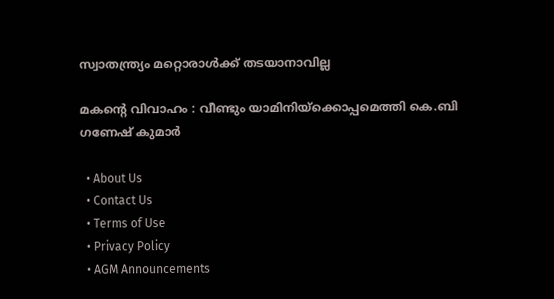സ്വാതന്ത്ര്യം മറ്റൊരാള്‍ക്ക് തടയാനാവില്ല

മകന്റെ വിവാഹം : വീണ്ടും യാമിനിയ്‌ക്കൊപ്പമെത്തി കെ.ബി ഗണേഷ് കുമാർ

  • About Us
  • Contact Us
  • Terms of Use
  • Privacy Policy
  • AGM Announcements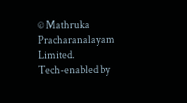© Mathruka Pracharanalayam Limited.
Tech-enabled by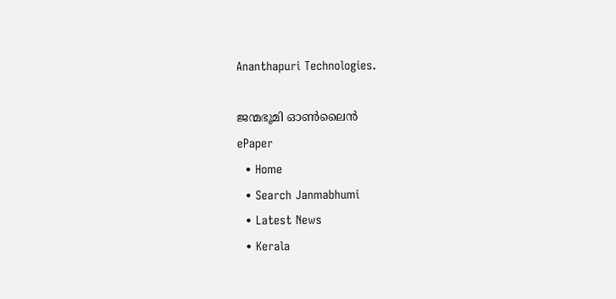Ananthapuri Technologies.

ജന്മഭൂമി ഓണ്‍ലൈന്‍
ePaper
  • Home
  • Search Janmabhumi
  • Latest News
  • Kerala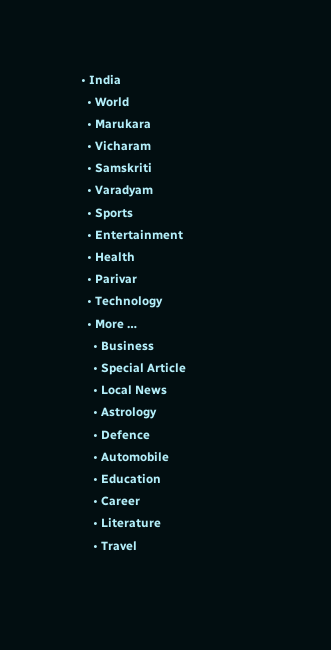• India
  • World
  • Marukara
  • Vicharam
  • Samskriti
  • Varadyam
  • Sports
  • Entertainment
  • Health
  • Parivar
  • Technology
  • More …
    • Business
    • Special Article
    • Local News
    • Astrology
    • Defence
    • Automobile
    • Education
    • Career
    • Literature
    • Travel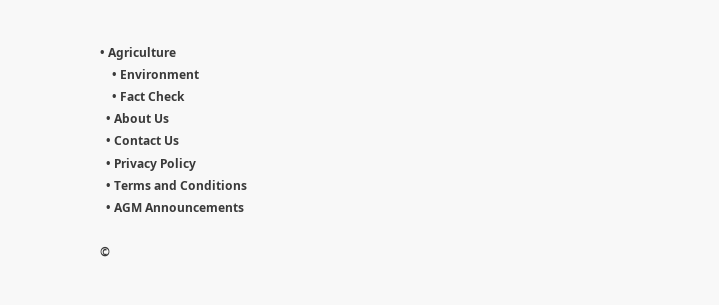• Agriculture
    • Environment
    • Fact Check
  • About Us
  • Contact Us
  • Privacy Policy
  • Terms and Conditions
  • AGM Announcements

©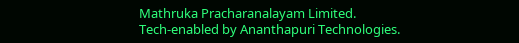Mathruka Pracharanalayam Limited.
Tech-enabled by Ananthapuri Technologies.